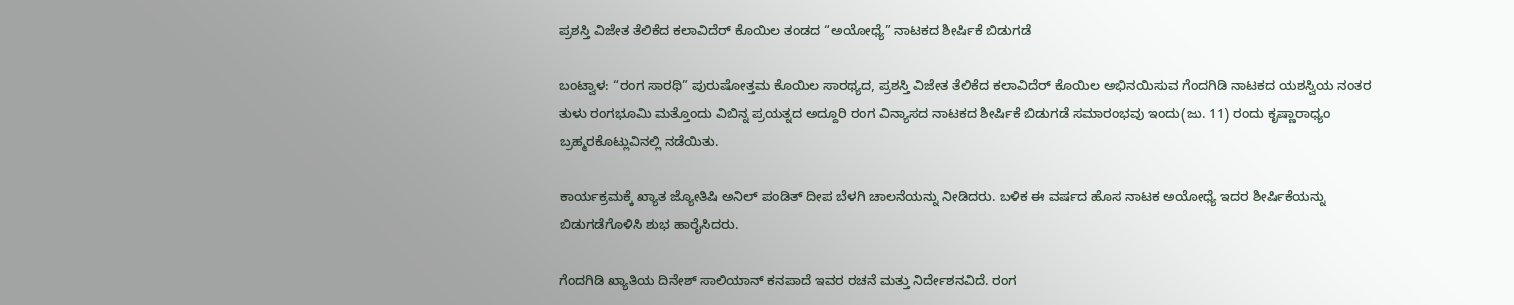ಪ್ರಶಸ್ತಿ ವಿಜೇತ ತೆಲಿಕೆದ ಕಲಾವಿದೆರ್ ಕೊಯಿಲ ತಂಡದ “ಅಯೋಧ್ಯೆ” ನಾಟಕದ ಶೀರ್ಷಿಕೆ ಬಿಡುಗಡೆ

ಬಂಟ್ವಾಳ: “ರಂಗ ಸಾರಥಿ” ಪುರುಷೋತ್ತಮ ಕೊಯಿಲ ಸಾರಥ್ಯದ, ಪ್ರಶಸ್ತಿ ವಿಜೇತ ತೆಲಿಕೆದ ಕಲಾವಿದೆರ್ ಕೊಯಿಲ ಅಭಿನಯಿಸುವ ಗೆಂದಗಿಡಿ ನಾಟಕದ ಯಶಸ್ವಿಯ ನಂತರ ತುಳು ರಂಗಭೂಮಿ ಮತ್ತೊಂದು ವಿಬಿನ್ನ ಪ್ರಯತ್ನದ ಅದ್ದೂರಿ ರಂಗ ವಿನ್ಯಾಸದ ನಾಟಕದ ಶೀರ್ಷಿಕೆ ಬಿಡುಗಡೆ ಸಮಾರಂಭವು ಇಂದು(ಜು. 11) ರಂದು ಕೃಷ್ಣಾರಾಧ್ಯಂ ಬ್ರಹ್ಮರಕೊಟ್ಲುವಿನಲ್ಲಿ ನಡೆಯಿತು.

ಕಾರ್ಯಕ್ರಮಕ್ಕೆ ಖ್ಯಾತ ಜ್ಯೋತಿಷಿ ಅನಿಲ್ ಪಂಡಿತ್ ದೀಪ ಬೆಳಗಿ ಚಾಲನೆಯನ್ನು ನೀಡಿದರು. ಬಳಿಕ ಈ ವರ್ಷದ ಹೊಸ ನಾಟಕ ಅಯೋಧ್ಯೆ ಇದರ ಶೀರ್ಷಿಕೆಯನ್ನು ಬಿಡುಗಡೆಗೊಳಿಸಿ ಶುಭ ಹಾರೈಸಿದರು.

ಗೆಂದಗಿಡಿ ಖ್ಯಾತಿಯ ದಿನೇಶ್ ಸಾಲಿಯಾನ್ ಕನಪಾದೆ ಇವರ ರಚನೆ ಮತ್ತು ನಿರ್ದೇಶನವಿದೆ. ರಂಗ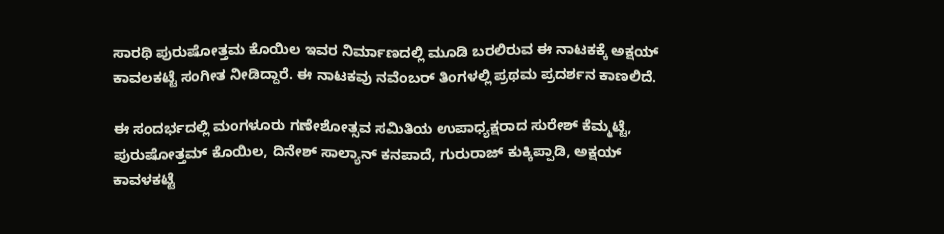ಸಾರಥಿ ಪುರುಷೋತ್ತಮ ಕೊಯಿಲ ಇವರ ನಿರ್ಮಾಣದಲ್ಲಿ ಮೂಡಿ ಬರಲಿರುವ ಈ ನಾಟಕಕ್ಕೆ ಅಕ್ಷಯ್ ಕಾವಲಕಟ್ಟೆ ಸಂಗೀತ ನೀಡಿದ್ದಾರೆ. ಈ ನಾಟಕವು ನವೆಂಬರ್ ತಿಂಗಳಲ್ಲಿ ಪ್ರಥಮ ಪ್ರದರ್ಶನ ಕಾಣಲಿದೆ.

ಈ ಸಂದರ್ಭದಲ್ಲಿ ಮಂಗಳೂರು ಗಣೇಶೋತ್ಸವ ಸಮಿತಿಯ ಉಪಾಧ್ಯಕ್ಷರಾದ ಸುರೇಶ್ ಕೆಮ್ಮಟ್ಟೆ, ಪುರುಷೋತ್ತಮ್ ಕೊಯಿಲ, ದಿನೇಶ್ ಸಾಲ್ಯಾನ್ ಕನಪಾದೆ, ಗುರುರಾಜ್ ಕುಕ್ಕಿಪ್ಪಾಡಿ, ಅಕ್ಷಯ್‌ ಕಾವಳಕಟ್ಟೆ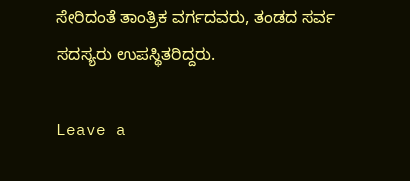ಸೇರಿದಂತೆ ತಾಂತ್ರಿಕ ವರ್ಗದವರು, ತಂಡದ ಸರ್ವ ಸದಸ್ಯರು ಉಪಸ್ಥಿತರಿದ್ದರು.

Leave a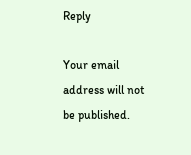Reply

Your email address will not be published.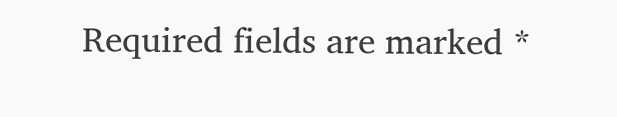Required fields are marked *